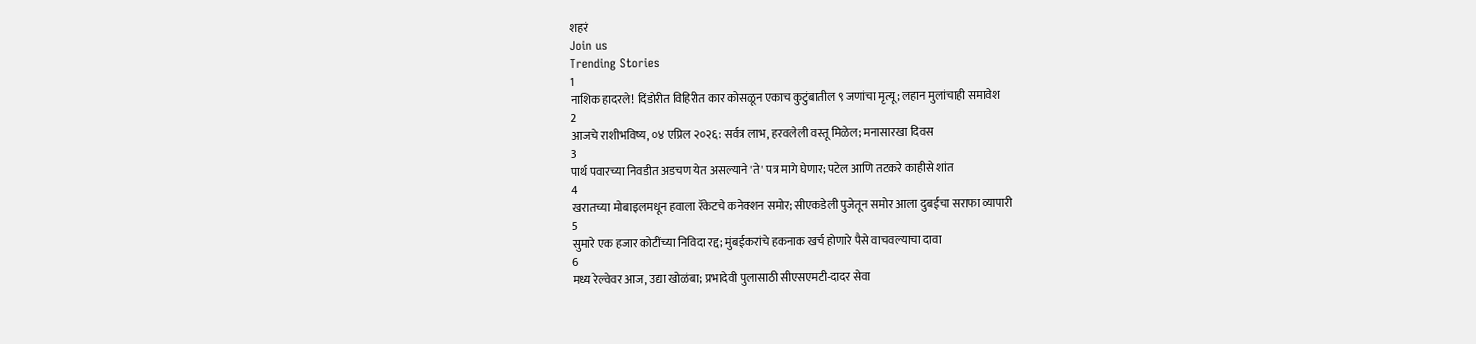शहरं
Join us
Trending Stories
1
नाशिक हादरले! दिंडोरीत विहिरीत कार कोसळून एकाच कुटुंबातील ९ जणांचा मृत्यू; लहान मुलांचाही समावेश
2
आजचे राशीभविष्य, ०४ एप्रिल २०२६: सर्वत्र लाभ, हरवलेली वस्तू मिळेल; मनासारखा दिवस
3
पार्थ पवारच्या निवडीत अडचण येत असल्याने 'ते' पत्र मागे घेणार; पटेल आणि तटकरे काहीसे शांत
4
खरातच्या मोबाइलमधून हवाला रॅकेटचे कनेक्शन समोर; सीएकडेली पुजेतून समोर आला दुबईचा सराफा व्यापारी
5
सुमारे एक हजार कोटींच्या निविदा रद्द; मुंबईकरांचे हकनाक खर्च होणारे पैसे वाचवल्याचा दावा
6
मध्य रेल्वेवर आज, उद्या खोळंबा; प्रभादेवी पुलासाठी सीएसएमटी-दादर सेवा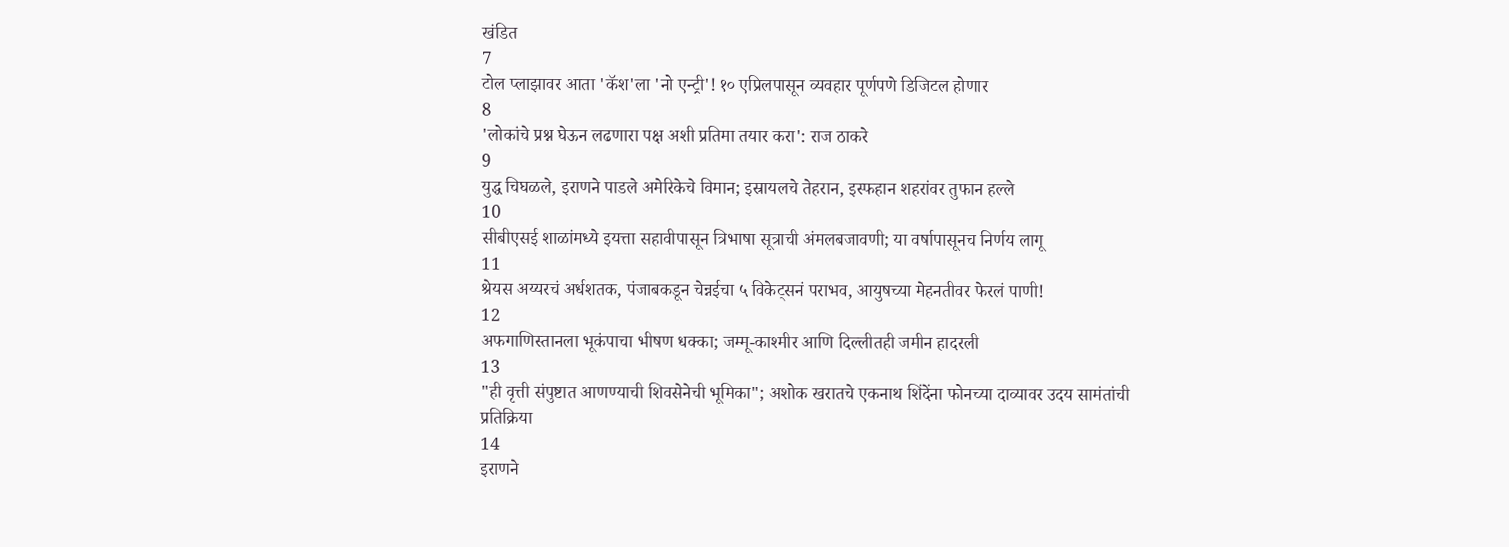खंडित
7
टोल प्लाझावर आता 'कॅश'ला 'नो एन्ट्री'! १० एप्रिलपासून व्यवहार पूर्णपणे डिजिटल होणार
8
'लोकांचे प्रश्न घेऊन लढणारा पक्ष अशी प्रतिमा तयार करा': राज ठाकरे
9
युद्ध चिघळले, इराणने पाडले अमेरिकेचे विमान; इस्रायलचे तेहरान, इस्फहान शहरांवर तुफान हल्ले
10
सीबीएसई शाळांमध्ये इयत्ता सहावीपासून त्रिभाषा सूत्राची अंमलबजावणी; या वर्षापासूनच निर्णय लागू
11
श्रेयस अय्यरचं अर्धशतक, पंजाबकडून चेन्नईचा ५ विकेट्सनं पराभव, आयुषच्या मेहनतीवर फेरलं पाणी!
12
अफगाणिस्तानला भूकंपाचा भीषण धक्का; जम्मू-काश्मीर आणि दिल्लीतही जमीन हादरली
13
"ही वृत्ती संपुष्टात आणण्याची शिवसेनेची भूमिका"; अशोक खरातचे एकनाथ शिंदेंना फोनच्या दाव्यावर उदय सामंतांची प्रतिक्रिया
14
इराणने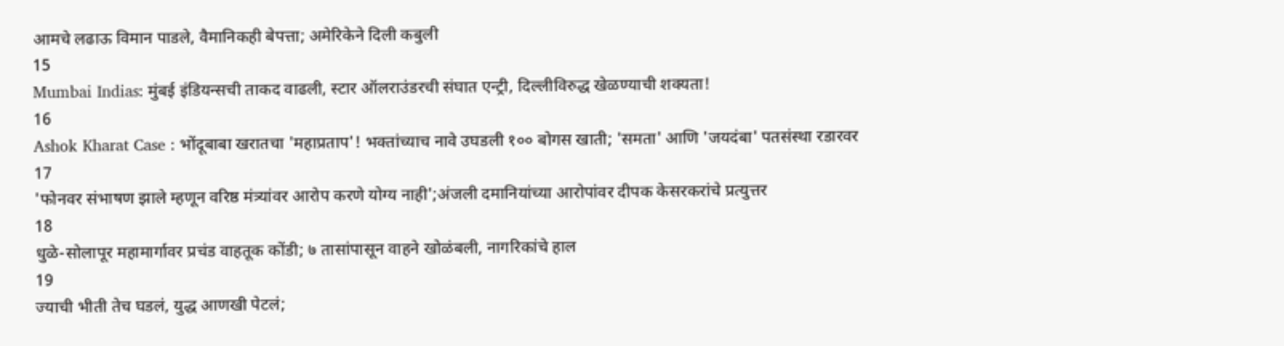आमचे लढाऊ विमान पाडले, वैमानिकही बेपत्ता; अमेरिकेने दिली कबुली
15
Mumbai Indias: मुंबई इंडियन्सची ताकद वाढली, स्टार ऑलराउंडरची संघात एन्ट्री, दिल्लीविरुद्ध खेळण्याची शक्यता!
16
Ashok Kharat Case : भोंदूबाबा खरातचा 'महाप्रताप'! भक्तांच्याच नावे उघडली १०० बोगस खाती; 'समता' आणि 'जयदंबा' पतसंस्था रडारवर
17
'फोनवर संभाषण झाले म्हणून वरिष्ठ मंत्र्यांवर आरोप करणे योग्य नाही';अंजली दमानियांच्या आरोपांवर दीपक केसरकरांचे प्रत्युत्तर
18
धुळे-सोलापूर महामार्गावर प्रचंड वाहतूक कोंडी; ७ तासांपासून वाहने खोळंबली, नागरिकांचे हाल
19
ज्याची भीती तेच घडलं, युद्ध आणखी पेटलं;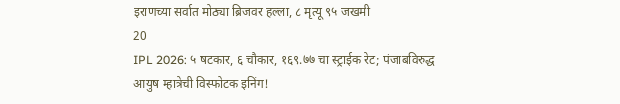इराणच्या सर्वात मोठ्या ब्रिजवर हल्ला, ८ मृत्यू ९५ जखमी
20
IPL 2026: ५ षटकार, ६ चौकार, १६९.७७ चा स्ट्राईक रेट; पंजाबविरुद्ध आयुष म्हात्रेची विस्फोटक इनिंग!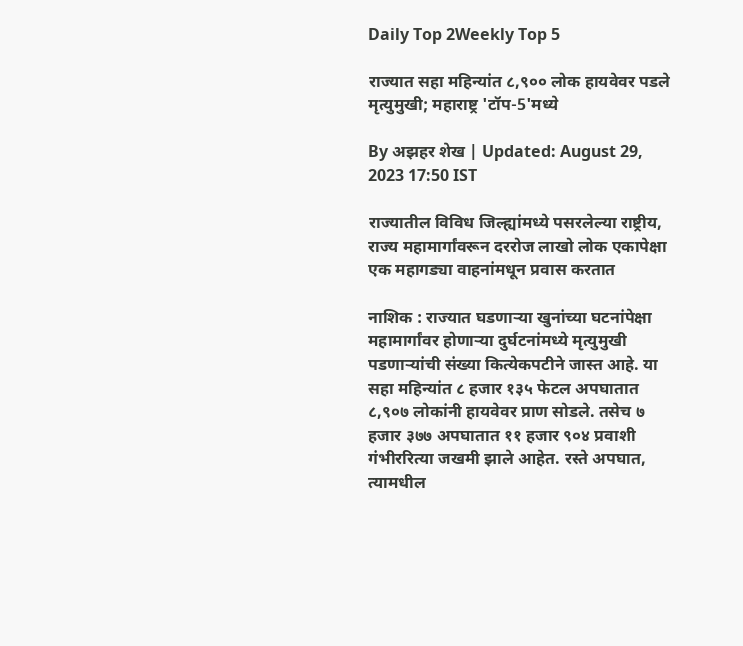Daily Top 2Weekly Top 5

राज्यात सहा महिन्यांत ८,९०० लोक हायवेवर पडले मृत्युमुखी; महाराष्ट्र 'टॉप-5'मध्ये

By अझहर शेख | Updated: August 29, 2023 17:50 IST

राज्यातील विविध जिल्ह्यांमध्ये पसरलेल्या राष्ट्रीय, राज्य महामार्गांवरून दररोज लाखो लोक एकापेक्षा एक महागड्या वाहनांमधून प्रवास करतात

नाशिक : राज्यात घडणाऱ्या खुनांच्या घटनांपेक्षा महामार्गांवर होणाऱ्या दुर्घटनांमध्ये मृत्युमुखी पडणाऱ्यांची संख्या कित्येकपटीने जास्त आहे. या सहा महिन्यांत ८ हजार १३५ फेटल अपघातात ८,९०७ लोकांनी हायवेवर प्राण सोडले. तसेच ७ हजार ३७७ अपघातात ११ हजार ९०४ प्रवाशी गंभीररित्या जखमी झाले आहेत. रस्ते अपघात, त्यामधील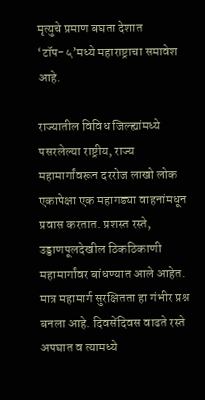मृत्युचे प्रमाण बघता देशात ‘टॉप-५’मध्ये महाराष्ट्राचा समावेश आहे.

राज्यातील विविध जिल्ह्यांमध्ये पसरलेल्या राष्ट्रीय, राज्य महामार्गांवरून दररोज लाखो लोक एकापेक्षा एक महागड्या वाहनांमधून प्रवास करतात. प्रशस्त रस्ते, उड्डाणपूलदेखील ठिकठिकाणी महामार्गांवर बांधण्यात आले आहेत. मात्र महामार्ग सुरक्षितता हा गंभीर प्रश्न बनला आहे. दिवसेंदिवस वाढते रस्ते अपघात व त्यामध्ये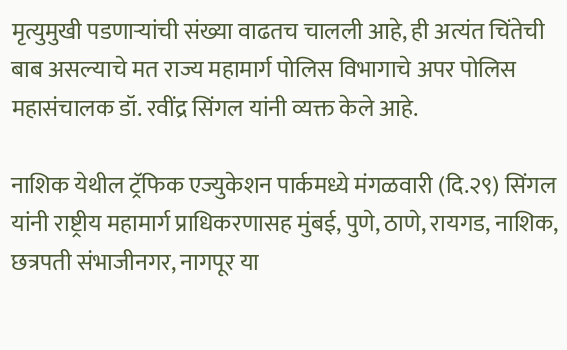मृत्युमुखी पडणाऱ्यांची संख्या वाढतच चालली आहे, ही अत्यंत चिंतेची बाब असल्याचे मत राज्य महामार्ग पोलिस विभागाचे अपर पोलिस महासंचालक डॉ. रवींद्र सिंगल यांनी व्यक्त केले आहे.

नाशिक येथील ट्रॅफिक एज्युकेशन पार्कमध्ये मंगळवारी (दि.२९) सिंगल यांनी राष्ट्रीय महामार्ग प्राधिकरणासह मुंबई, पुणे, ठाणे, रायगड, नाशिक, छत्रपती संभाजीनगर, नागपूर या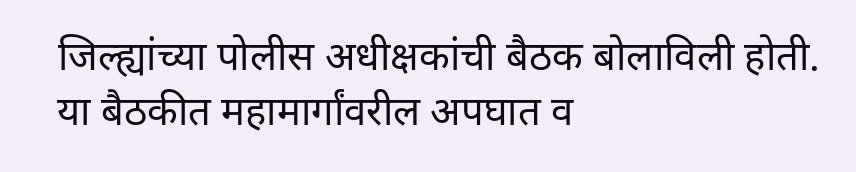जिल्ह्यांच्या पोलीस अधीक्षकांची बैठक बोलाविली होती. या बैठकीत महामार्गांवरील अपघात व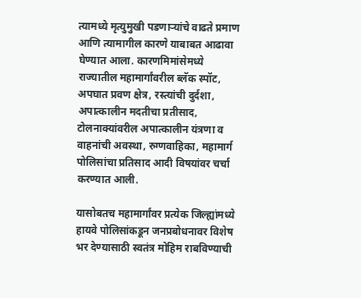त्यामध्ये मृत्युमुखी पडणाऱ्यांचे वाढते प्रमाण आणि त्यामागील कारणे याबाबत आढावा घेण्यात आला. कारणमिमांसेमध्ये राज्यातील महामार्गांवरील ब्लॅक स्पॉट, अपघात प्रवण क्षेत्र, रस्त्यांची दुर्दशा, अपात्कालीन मदतीचा प्रतीसाद, टोलनाक्यांवरील अपात्कालीन यंत्रणा व वाहनांची अवस्था, रुग्णवाहिका, महामार्ग पोलिसांचा प्रतिसाद आदी विषयांवर चर्चा करण्यात आली.

यासोबतच महामार्गांवर प्रत्येक जिल्ह्यांमध्ये हायवे पोलिसांकडून जनप्रबोधनावर विशेष भर देण्यासाठी स्वतंत्र मोहिम राबविण्याची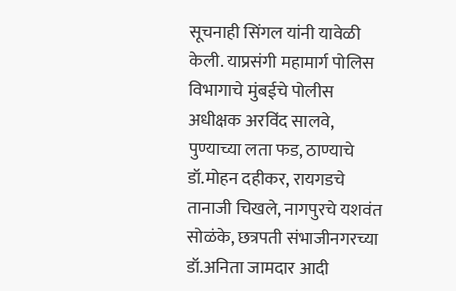सूचनाही सिंगल यांनी यावेळी केली. याप्रसंगी महामार्ग पोलिस विभागाचे मुंबईचे पोलीस अधीक्षक अरविंद सालवे, पुण्याच्या लता फड, ठाण्याचे डॉ.मोहन दहीकर, रायगडचे तानाजी चिखले, नागपुरचे यशवंत सोळंके, छत्रपती संभाजीनगरच्या डॉ.अनिता जामदार आदी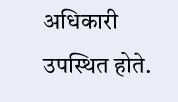अधिकारी उपस्थित होते.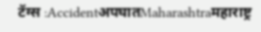टॅग्स :AccidentअपघातMaharashtraमहाराष्ट्र